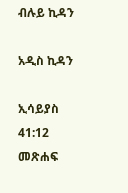ብሉይ ኪዳን

አዲስ ኪዳን

ኢሳይያስ 41:12 መጽሐፍ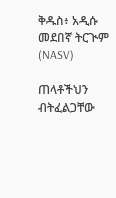ቅዱስ፥ አዲሱ መደበኛ ትርጒም (NASV)

ጠላቶችህን ብትፈልጋቸው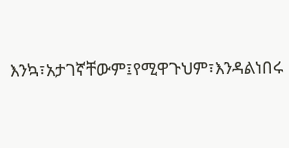እንኳ፣አታገኛቸውም፤የሚዋጉህም፣እንዳልነበሩ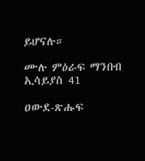ይሆናሉ።

ሙሉ ምዕራፍ ማንበብ ኢሳይያስ 41

ዐውደ-ጽሑፍ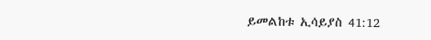ይመልከቱ ኢሳይያስ 41:12